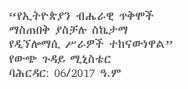“የኢትዮጵያን ብሔራዊ ጥቅሞች ማስጠበቅ ያስቻሉ ስኬታማ የዲኘሎማሲ ሥራዎች ተከናውነዋል” የውጭ ጉዳይ ሚኒስቴር
ባሕርዳር: 06/2017 ዓ.ም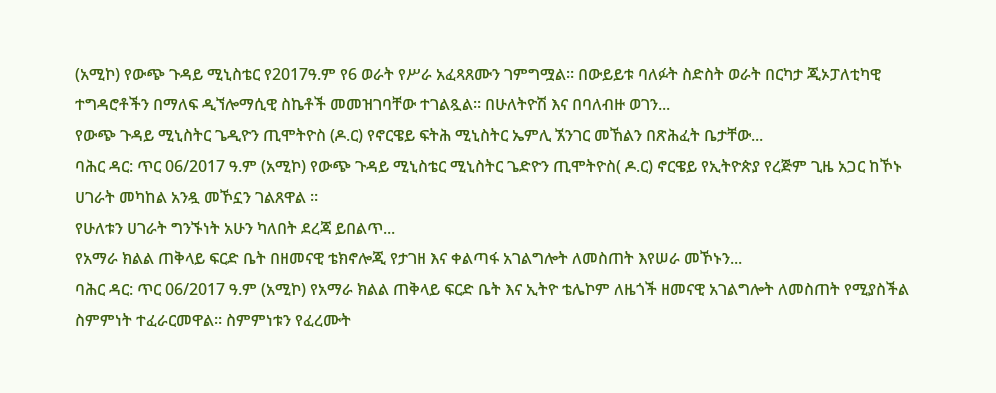(አሚኮ) የውጭ ጉዳይ ሚኒስቴር የ2017ዓ.ም የ6 ወራት የሥራ አፈጻጸሙን ገምግሟል። በውይይቱ ባለፉት ስድስት ወራት በርካታ ጂኦፓለቲካዊ ተግዳሮቶችን በማለፍ ዲኘሎማሲዊ ስኬቶች መመዝገባቸው ተገልጿል። በሁለትዮሽ እና በባለብዙ ወገን...
የውጭ ጉዳይ ሚኒስትር ጌዲዮን ጢሞትዮስ (ዶ.ር) የኖርዌይ ፍትሕ ሚኒስትር ኤምሊ ኧንገር መኸልን በጽሕፈት ቤታቸው...
ባሕር ዳር: ጥር 06/2017 ዓ.ም (አሚኮ) የውጭ ጉዳይ ሚኒስቴር ሚኒስትር ጌድዮን ጢሞትዮስ( ዶ.ር) ኖርዌይ የኢትዮጵያ የረጅም ጊዜ አጋር ከኾኑ ሀገራት መካከል አንዷ መኾኗን ገልጸዋል ።
የሁለቱን ሀገራት ግንኙነት አሁን ካለበት ደረጃ ይበልጥ...
የአማራ ክልል ጠቅላይ ፍርድ ቤት በዘመናዊ ቴክኖሎጂ የታገዘ እና ቀልጣፋ አገልግሎት ለመስጠት እየሠራ መኾኑን...
ባሕር ዳር: ጥር 06/2017 ዓ.ም (አሚኮ) የአማራ ክልል ጠቅላይ ፍርድ ቤት እና ኢትዮ ቴሌኮም ለዜጎች ዘመናዊ አገልግሎት ለመስጠት የሚያስችል ስምምነት ተፈራርመዋል። ስምምነቱን የፈረሙት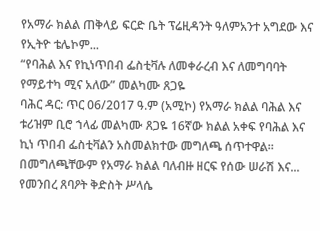የአማራ ክልል ጠቅላይ ፍርድ ቤት ፕሬዚዳንት ዓለምአንተ አግደው እና የኢትዮ ቴሌኮም...
“የባሕል እና የኪነጥበብ ፌስቲቫሉ ለመቀራረብ እና ለመግባባት የማይተካ ሚና አለው” መልካሙ ጸጋዬ
ባሕር ዳር: ጥር 06/2017 ዓ.ም (አሚኮ) የአማራ ክልል ባሕል እና ቱሪዝም ቢሮ ኀላፊ መልካሙ ጸጋዬ 16ኛው ክልል አቀፍ የባሕል እና ኪነ ጥበብ ፌስቲቫልን አስመልክተው መግለጫ ሰጥተዋል። በመግለጫቸውም የአማራ ክልል ባለብዙ ዘርፍ የሰው ሠራሽ እና...
የመንበረ ጸባዖት ቅድስት ሥላሴ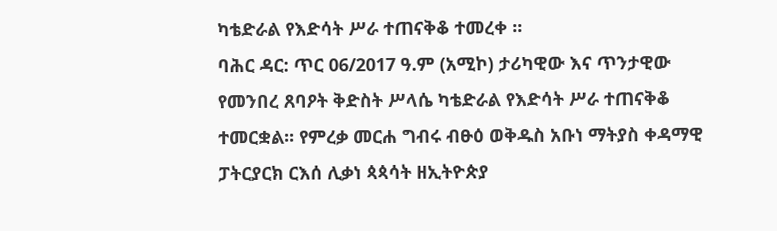ካቴድራል የእድሳት ሥራ ተጠናቅቆ ተመረቀ ፡፡
ባሕር ዳር: ጥር 06/2017 ዓ.ም (አሚኮ) ታሪካዊው እና ጥንታዊው የመንበረ ጸባዖት ቅድስት ሥላሴ ካቴድራል የእድሳት ሥራ ተጠናቅቆ ተመርቋል፡፡ የምረቃ መርሐ ግብሩ ብፁዕ ወቅዱስ አቡነ ማትያስ ቀዳማዊ ፓትርያርክ ርእሰ ሊቃነ ጳጳሳት ዘኢትዮጵያ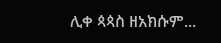ሊቀ ጳጳስ ዘአክሱም...